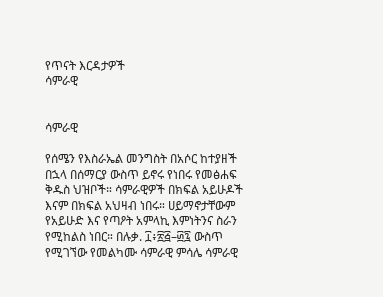የጥናት እርዳታዎች
ሳምራዊ


ሳምራዊ

የሰሜን የእስራኤል መንግስት በአሶር ከተያዘች በኋላ በሰማርያ ውስጥ ይኖሩ የነበሩ የመፅሐፍ ቅዱስ ህዝቦች። ሳምራዊዎች በክፍል አይሁዶች እናም በክፍል አህዛብ ነበሩ። ሀይማኖታቸውም የአይሁድ እና የጣዖት አምላኪ እምነትንና ስራን የሚከልስ ነበር። በሉቃ. ፲፥፳፭–፴፯ ውስጥ የሚገኘው የመልካሙ ሳምራዊ ምሳሌ ሳምራዊ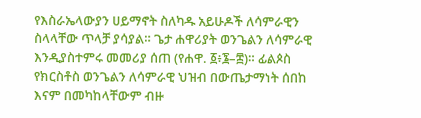የእስራኤላውያን ሀይማኖት ስለካዱ አይሁዶች ለሳምራዊን ስላላቸው ጥላቻ ያሳያል። ጌታ ሐዋሪያት ወንጌልን ለሳምራዊ እንዲያስተምሩ መመሪያ ሰጠ (የሐዋ. ፩፥፮–፰)። ፊልጶስ የክርስቶስ ወንጌልን ለሳምራዊ ህዝብ በውጤታማነት ሰበከ እናም በመካከላቸውም ብዙ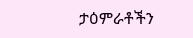ታዕምራቶችን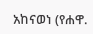አከናወነ (የሐዋ.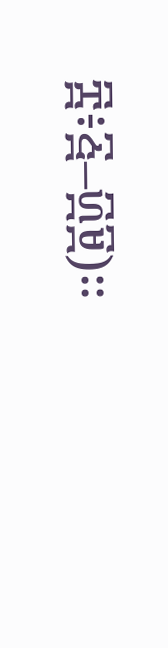፰፥፭–፴፱)።